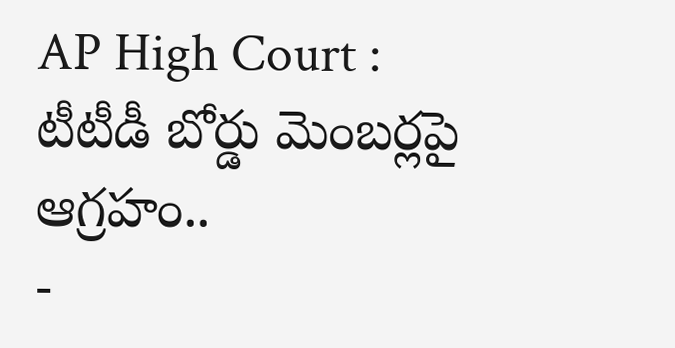AP High Court : టీటీడీ బోర్డు మెంబర్లపై ఆగ్రహం..
-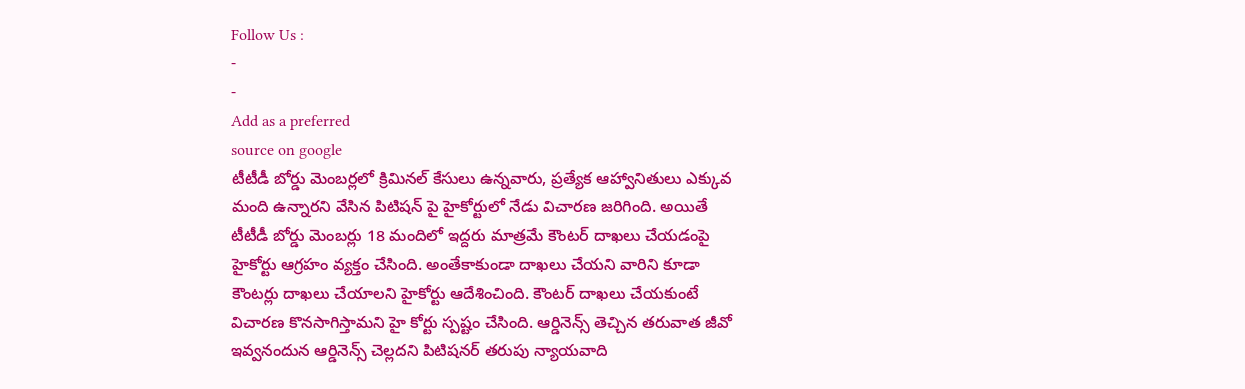Follow Us :
-
-
Add as a preferred
source on google
టీటీడీ బోర్డు మెంబర్లలో క్రిమినల్ కేసులు ఉన్నవారు, ప్రత్యేక ఆహ్వానితులు ఎక్కువ మంది ఉన్నారని వేసిన పిటిషన్ పై హైకోర్టులో నేడు విచారణ జరిగింది. అయితే టీటీడీ బోర్డు మెంబర్లు 18 మందిలో ఇద్దరు మాత్రమే కౌంటర్ దాఖలు చేయడంపై హైకోర్టు ఆగ్రహం వ్యక్తం చేసింది. అంతేకాకుండా దాఖలు చేయని వారిని కూడా కౌంటర్లు దాఖలు చేయాలని హైకోర్టు ఆదేశించింది. కౌంటర్ దాఖలు చేయకుంటే విచారణ కొనసాగిస్తామని హై కోర్టు స్పష్టం చేసింది. ఆర్డినెన్స్ తెచ్చిన తరువాత జీవో ఇవ్వనందున ఆర్డినెన్స్ చెల్లదని పిటిషనర్ తరుపు న్యాయవాది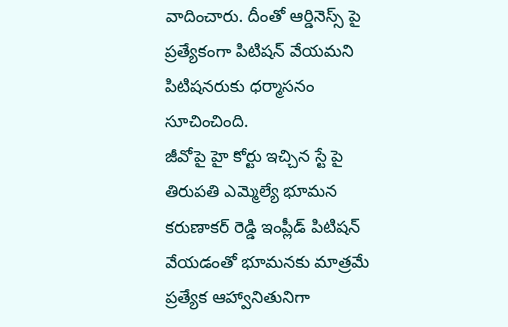వాదించారు. దీంతో ఆర్డినెస్స్ పై ప్రత్యేకంగా పిటిషన్ వేయమని పిటిషనరుకు ధర్మాసనం సూచించింది.
జీవోపై హై కోర్టు ఇచ్చిన స్టే పై తిరుపతి ఎమ్మెల్యే భూమన కరుణాకర్ రెడ్డి ఇంప్లీడ్ పిటిషన్ వేయడంతో భూమనకు మాత్రమే ప్రత్యేక ఆహ్వానితునిగా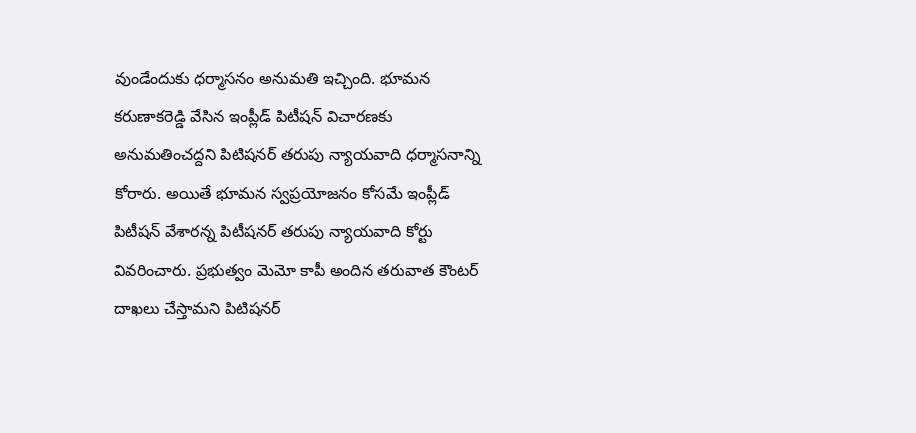వుండేందుకు ధర్మాసనం అనుమతి ఇచ్చింది. భూమన కరుణాకరెడ్డి వేసిన ఇంప్లీడ్ పిటీషన్ విచారణకు అనుమతించద్దని పిటిషనర్ తరుపు న్యాయవాది ధర్మాసనాన్ని కోరారు. అయితే భూమన స్వప్రయోజనం కోసమే ఇంప్లీడ్ పిటీషన్ వేశారన్న పిటీషనర్ తరుపు న్యాయవాది కోర్టు వివరించారు. ప్రభుత్వం మెమో కాపీ అందిన తరువాత కౌంటర్ దాఖలు చేస్తామని పిటిషనర్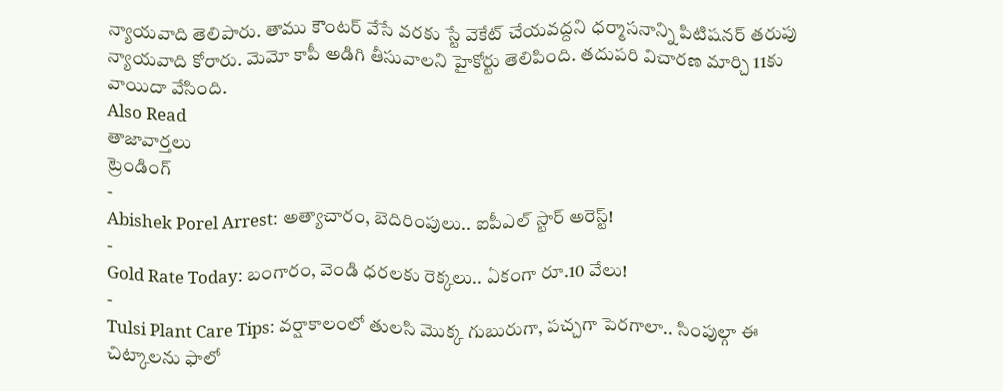న్యాయవాది తెలిపారు. తాము కౌంటర్ వేసే వరకు స్టే వెకేట్ చేయవద్దని ధర్మాసనాన్ని పిటిషనర్ తరుపు న్యాయవాది కోరారు. మెమో కాపీ అడిగి తీసువాలని హైకోర్టు తెలిపింది. తదుపరి విచారణ మార్చి 11కు వాయిదా వేసింది.
Also Read
తాజావార్తలు
ట్రెండింగ్
-
Abishek Porel Arrest: అత్యాచారం, బెదిరింపులు.. ఐపీఎల్ స్టార్ అరెస్ట్!
-
Gold Rate Today: బంగారం, వెండి ధరలకు రెక్కలు.. ఏకంగా రూ.10 వేలు!
-
Tulsi Plant Care Tips: వర్షాకాలంలో తులసి మొక్క గుబురుగా, పచ్చగా పెరగాలా.. సింపుల్గా ఈ చిట్కాలను ఫాలో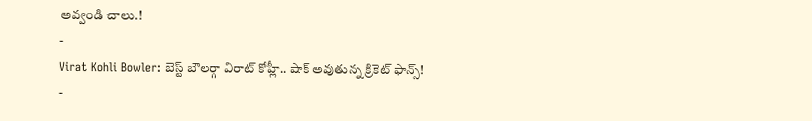అవ్వండి చాలు.!
-
Virat Kohli Bowler: బెస్ట్ బౌలర్గా విరాట్ కోహ్లీ.. షాక్ అవుతున్న క్రికెట్ ఫాన్స్!
-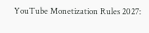YouTube Monetization Rules 2027: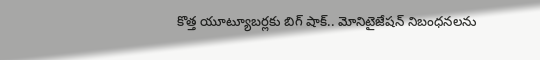కొత్త యూట్యూబర్లకు బిగ్ షాక్.. మోనిటైజేషన్ నిబంధనలను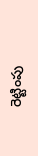రెట్టింపు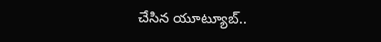చేసిన యూట్యూబ్..